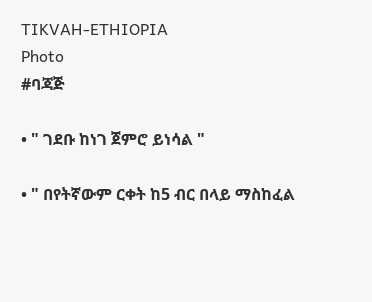TIKVAH-ETHIOPIA
Photo
#ባጃጅ

• " ገደቡ ከነገ ጀምሮ ይነሳል "

• " በየትኛውም ርቀት ከ5 ብር በላይ ማስከፈል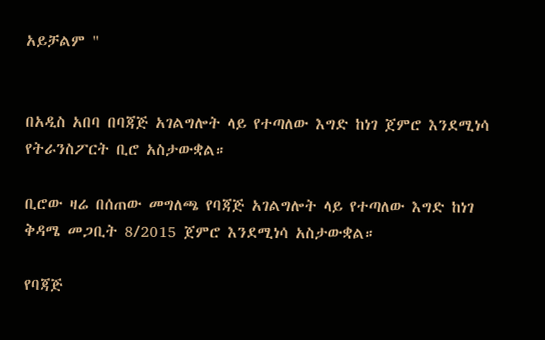አይቻልም "


በአዲስ አበባ በባጃጅ አገልግሎት ላይ የተጣለው እግድ ከነገ ጀምሮ እንደሚነሳ የትራንስፖርት ቢሮ አስታውቋል።

ቢሮው ዛሬ በሰጠው መግለጫ የባጃጅ አገልግሎት ላይ የተጣለው እግድ ከነገ ቅዳሜ መጋቢት 8/2015 ጀምሮ እንደሚነሳ አስታውቋል።

የባጃጅ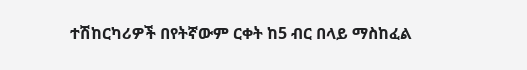ተሽከርካሪዎች በየትኛውም ርቀት ከ5 ብር በላይ ማስከፈል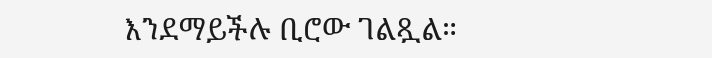እንደማይችሉ ቢሮው ገልጿል።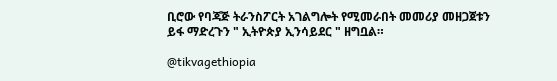ቢሮው የባጃጅ ትራንስፖርት አገልግሎት የሚመራበት መመሪያ መዘጋጀቱን ይፋ ማድረጉን " ኢትዮጵያ ኢንሳይደር " ዘግቧል።

@tikvagethiopia